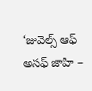‘జువెల్స్‌ ఆఫ్‌ అసఫ్‌ జాహి –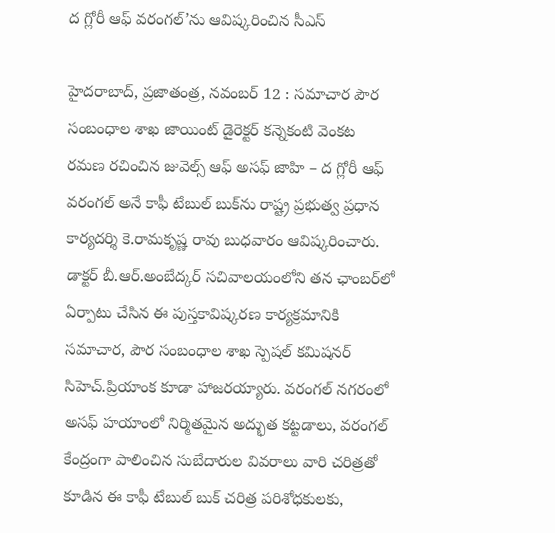ద గ్లోరీ ఆఫ్‌ వరంగల్‌’ను ఆవిష్కరించిన సీఎస్‌

హైదరాబాద్‌, ప్రజాతంత్ర, నవంబర్‌ 12 : సమాచార పౌర సంబంధాల శాఖ జాయింట్‌ డైరెక్టర్‌ కన్నెకంటి వెంకట రమణ రచించిన జువెల్స్‌ ఆఫ్‌ అసఫ్‌ జాహి – ద గ్లోరీ ఆఫ్‌ వరంగల్‌ అనే కాఫీ టేబుల్‌ బుక్‌ను రాష్ట్ర ప్రభుత్వ ప్రధాన కార్యదర్శి కె.రామకృష్ణ రావు బుధవారం ఆవిష్కరించారు. డాక్టర్‌ బీ.ఆర్‌.అంబేద్కర్‌ సచివాలయంలోని తన ఛాంబర్‌లో ఏర్పాటు చేసిన ఈ పుస్తకావిష్కరణ కార్యక్రమానికి సమాచార, పౌర సంబంధాల శాఖ స్పెషల్‌ కమిషనర్‌ సిహెచ్‌.ప్రియాంక కూడా హాజరయ్యారు. వరంగల్‌ నగరంలో అసఫ్‌ హయాంలో నిర్మితమైన అద్భుత కట్టడాలు, వరంగల్‌ కేంద్రంగా పాలించిన సుబేదారుల వివరాలు వారి చరిత్రతో కూడిన ఈ కాఫీ టేబుల్‌ బుక్‌ చరిత్ర పరిశోధకులకు,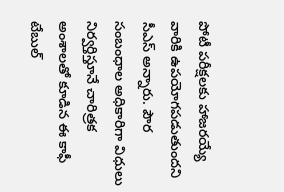పోటీ పరీక్షలకు హాజరయ్యే వారికి ఉపయోగపడుతుందని సీఎస్‌ అన్నారు. పౌర సంబంధాల అధికారిగా విధులు నిర్వర్తిస్తూనే చారిత్రక అంశాలతో కూడిన ఈ కాఫీ టేబుల్‌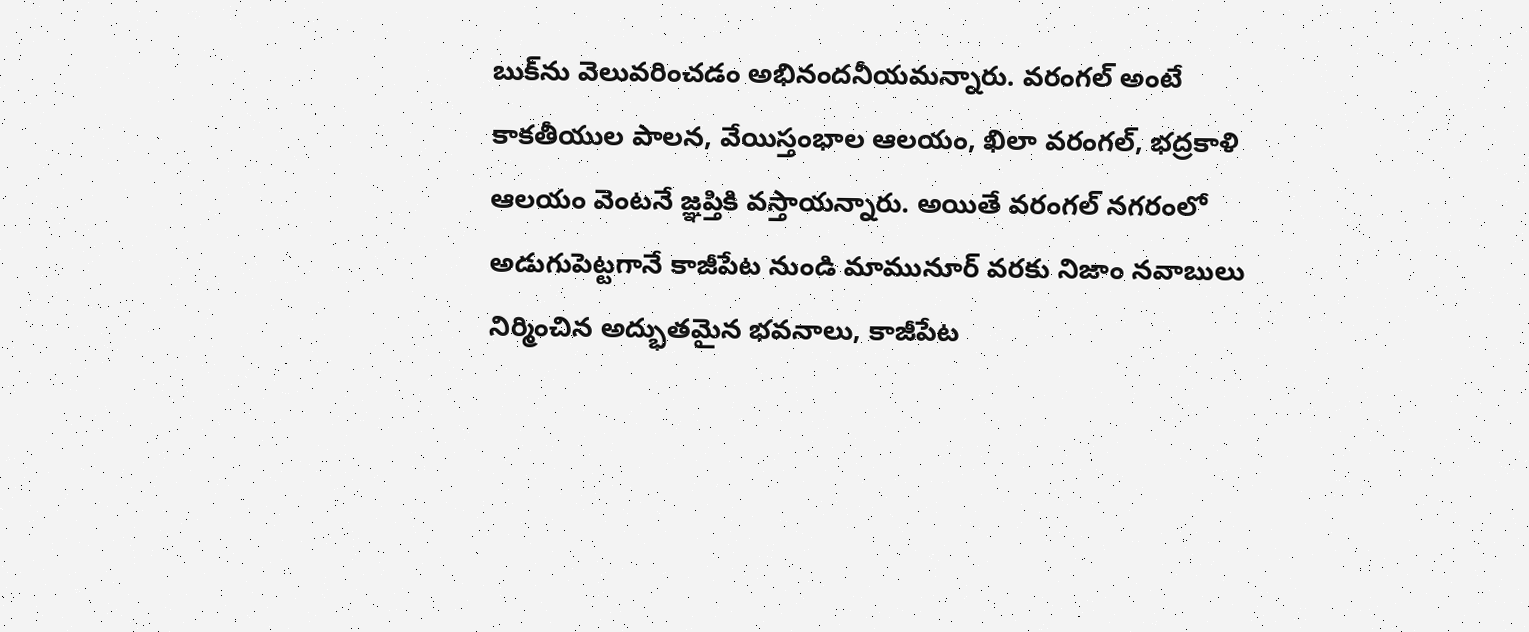బుక్‌ను వెలువరించడం అభినందనీయమన్నారు. వరంగల్‌ అంటే కాకతీయుల పాలన, వేయిస్తంభాల ఆలయం, ఖిలా వరంగల్‌, భద్రకాళి ఆలయం వెంటనే జ్ఞప్తికి వస్తాయన్నారు. అయితే వరంగల్‌ నగరంలో అడుగుపెట్టగానే కాజీపేట నుండి మామునూర్‌ వరకు నిజాం నవాబులు నిర్మించిన అద్భుతమైన భవనాలు, కాజీపేట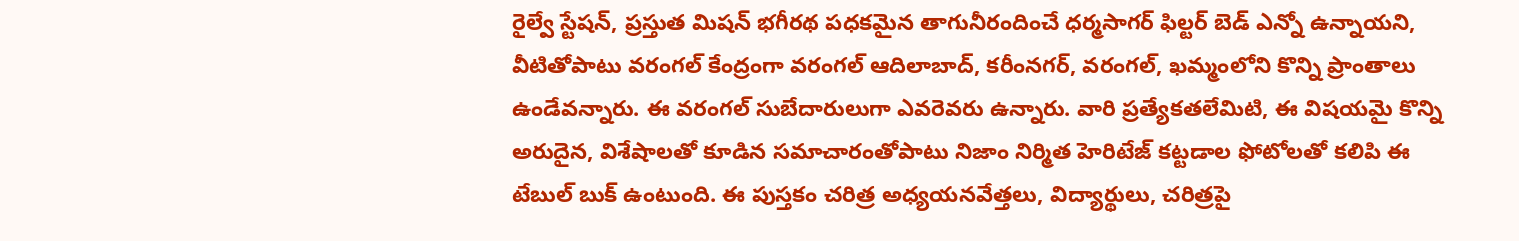రైల్వే స్టేషన్‌, ప్రస్తుత మిషన్‌ భగీరథ పధకమైన తాగునీరందించే ధర్మసాగర్‌ ఫిల్టర్‌ బెడ్‌ ఎన్నో ఉన్నాయని, వీటితోపాటు వరంగల్‌ కేంద్రంగా వరంగల్‌ ఆదిలాబాద్‌, కరీంనగర్‌, వరంగల్‌, ఖమ్మంలోని కొన్ని ప్రాంతాలు ఉండేవన్నారు. ఈ వరంగల్‌ సుబేదారులుగా ఎవరెవరు ఉన్నారు. వారి ప్రత్యేకతలేమిటి, ఈ విషయమై కొన్ని అరుదైన, విశేషాలతో కూడిన సమాచారంతోపాటు నిజాం నిర్మిత హెరిటేజ్‌ కట్టడాల ఫోటోలతో కలిపి ఈ టేబుల్‌ బుక్‌ ఉంటుంది. ఈ పుస్తకం చరిత్ర అధ్యయనవేత్తలు, విద్యార్థులు, చరిత్రపై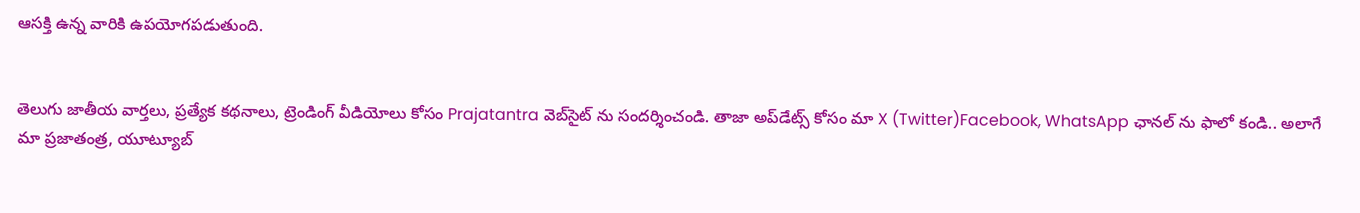ఆసక్తి ఉన్న వారికి ఉపయోగపడుతుంది.


తెలుగు జాతీయ వార్తలు, ప్రత్యేక కథనాలు, ట్రెండింగ్ వీడియోలు కోసం Prajatantra వెబ్‌సైట్ ను సందర్శించండి. తాజా అప్‌డేట్స్ కోసం మా X (Twitter)Facebook, WhatsApp ఛానల్ ను ఫాలో కండి.. అలాగే మా ప్రజాతంత్ర, యూట్యూబ్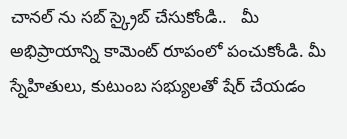చానల్ ను సబ్ స్క్రైబ్ చేసుకోండి..   మీ అభిప్రాయాన్ని కామెంట్ రూపంలో పంచుకోండి. మీ స్నేహితులు, కుటుంబ సభ్యులతో షేర్ చేయడం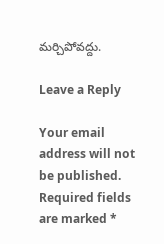మర్చిపోవద్దు.

Leave a Reply

Your email address will not be published. Required fields are marked *